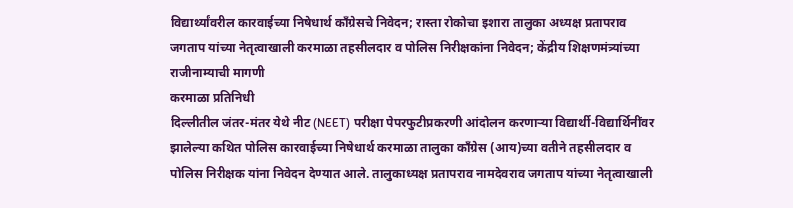विद्यार्थ्यांवरील कारवाईच्या निषेधार्थ काँग्रेसचे निवेदन; रास्ता रोकोचा इशारा तालुका अध्यक्ष प्रतापराव जगताप यांच्या नेतृत्वाखाली करमाळा तहसीलदार व पोलिस निरीक्षकांना निवेदन; केंद्रीय शिक्षणमंत्र्यांच्या राजीनाम्याची मागणी
करमाळा प्रतिनिधी
दिल्लीतील जंतर-मंतर येथे नीट (NEET) परीक्षा पेपरफुटीप्रकरणी आंदोलन करणाऱ्या विद्यार्थी-विद्यार्थिनींवर झालेल्या कथित पोलिस कारवाईच्या निषेधार्थ करमाळा तालुका काँग्रेस (आय)च्या वतीने तहसीलदार व पोलिस निरीक्षक यांना निवेदन देण्यात आले. तालुकाध्यक्ष प्रतापराव नामदेवराव जगताप यांच्या नेतृत्वाखाली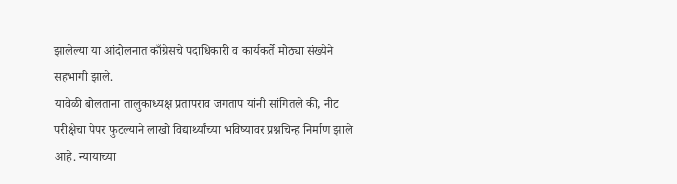झालेल्या या आंदोलनात काँग्रेसचे पदाधिकारी व कार्यकर्ते मोठ्या संख्येने सहभागी झाले.
यावेळी बोलताना तालुकाध्यक्ष प्रतापराव जगताप यांनी सांगितले की, नीट परीक्षेचा पेपर फुटल्याने लाखो विद्यार्थ्यांच्या भविष्यावर प्रश्नचिन्ह निर्माण झाले आहे. न्यायाच्या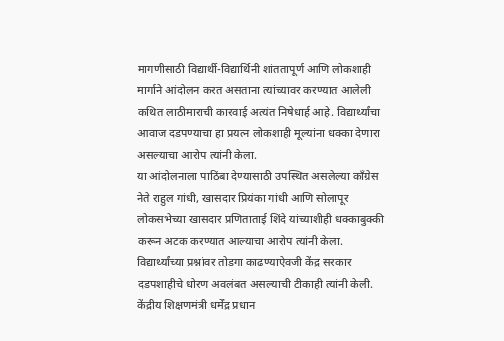मागणीसाठी विद्यार्थी-विद्यार्थिनी शांततापूर्ण आणि लोकशाही मार्गाने आंदोलन करत असताना त्यांच्यावर करण्यात आलेली कथित लाठीमाराची कारवाई अत्यंत निषेधार्ह आहे. विद्यार्थ्यांचा आवाज दडपण्याचा हा प्रयत्न लोकशाही मूल्यांना धक्का देणारा असल्याचा आरोप त्यांनी केला.
या आंदोलनाला पाठिंबा देण्यासाठी उपस्थित असलेल्या काँग्रेस नेते राहुल गांधी, खासदार प्रियंका गांधी आणि सोलापूर लोकसभेच्या खासदार प्रणिताताई शिंदे यांच्याशीही धक्काबुक्की करून अटक करण्यात आल्याचा आरोप त्यांनी केला. विद्यार्थ्यांच्या प्रश्नांवर तोडगा काढण्याऐवजी केंद्र सरकार दडपशाहीचे धोरण अवलंबत असल्याची टीकाही त्यांनी केली.
केंद्रीय शिक्षणमंत्री धर्मेंद्र प्रधान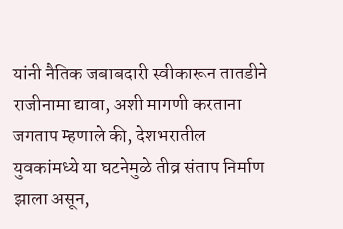यांनी नैतिक जबाबदारी स्वीकारून तातडीने राजीनामा द्यावा, अशी मागणी करताना जगताप म्हणाले की, देशभरातील युवकांमध्ये या घटनेमुळे तीव्र संताप निर्माण झाला असून,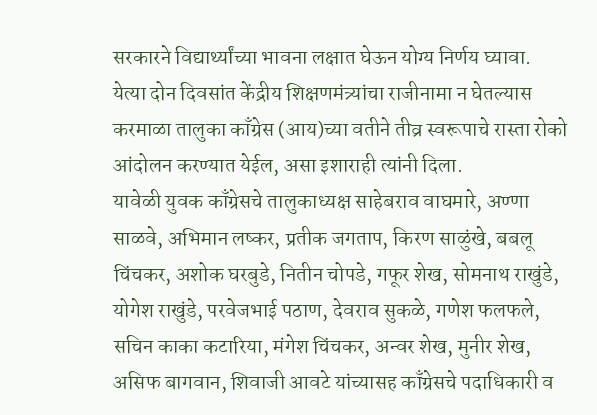सरकारने विद्यार्थ्यांच्या भावना लक्षात घेऊन योग्य निर्णय घ्यावा.
येत्या दोन दिवसांत केंद्रीय शिक्षणमंत्र्यांचा राजीनामा न घेतल्यास करमाळा तालुका काँग्रेस (आय)च्या वतीने तीव्र स्वरूपाचे रास्ता रोको आंदोलन करण्यात येईल, असा इशाराही त्यांनी दिला.
यावेळी युवक काँग्रेसचे तालुकाध्यक्ष साहेबराव वाघमारे, अण्णा साळवे, अभिमान लष्कर, प्रतीक जगताप, किरण साळुंखे, बबलू चिंचकर, अशोक घरबुडे, नितीन चोपडे, गफूर शेख, सोमनाथ राखुंडे, योगेश राखुंडे, परवेजभाई पठाण, देवराव सुकळे, गणेश फलफले, सचिन काका कटारिया, मंगेश चिंचकर, अन्वर शेख, मुनीर शेख, असिफ बागवान, शिवाजी आवटे यांच्यासह काँग्रेसचे पदाधिकारी व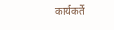कार्यकर्ते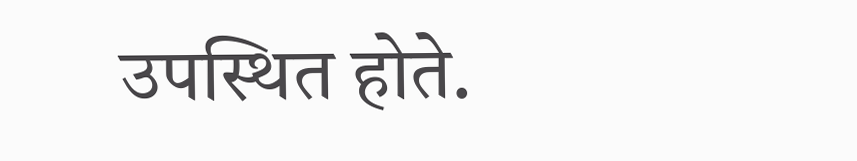उपस्थित होते.